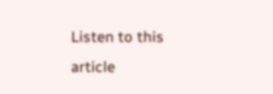Listen to this article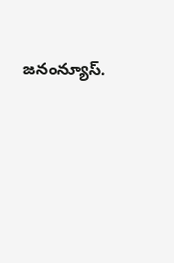జనంన్యూస్.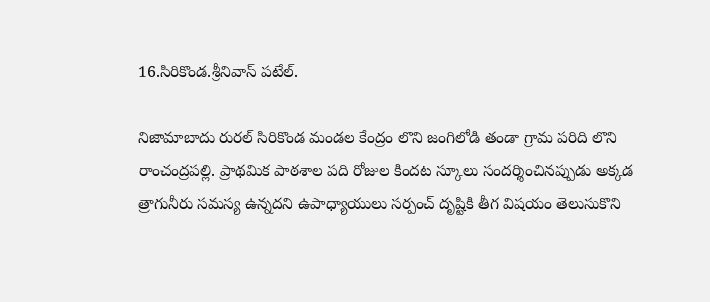16.సిరికొండ.శ్రీనివాస్ పటేల్.

నిజామాబాదు రురల్ సిరికొండ మండల కేంద్రం లొని జంగిలోడి తండా గ్రామ పరిది లొని రాంచంద్రపల్లి. ప్రాథమిక పాఠశాల పది రోజుల కిందట స్కూలు సందర్శించినప్పుడు అక్కడ త్రాగునీరు సమస్య ఉన్నదని ఉపాధ్యాయులు సర్పంచ్ దృష్టికి తీగ విషయం తెలుసుకొని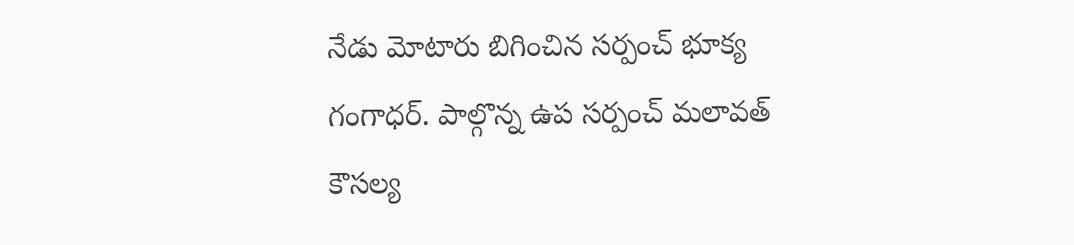నేడు మోటారు బిగించిన సర్పంచ్ భూక్య గంగాధర్. పాల్గొన్న ఉప సర్పంచ్ మలావత్ కౌసల్య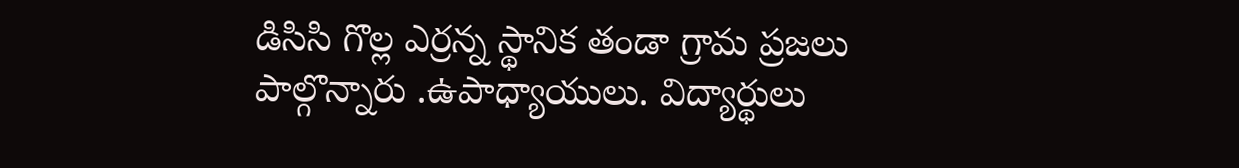డిసిసి గొల్ల ఎర్రన్న స్థానిక తండా గ్రామ ప్రజలు పాల్గొన్నారు .ఉపాధ్యాయులు. విద్యార్థులు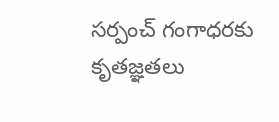సర్పంచ్ గంగాధరకు కృతజ్ఞతలు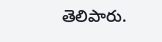తెలిపారు.